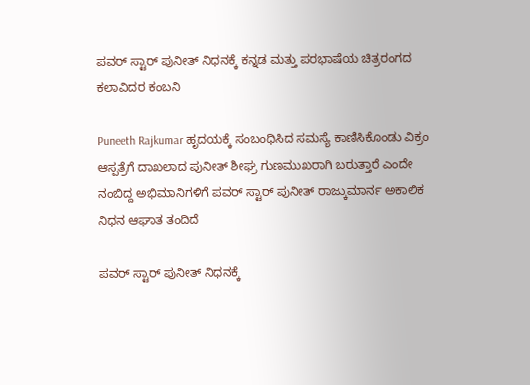ಪವರ್ ಸ್ಟಾರ್ ಪುನೀತ್ ನಿಧನಕ್ಕೆ ಕನ್ನಡ ಮತ್ತು ಪರಭಾಷೆಯ ಚಿತ್ರರಂಗದ ಕಲಾವಿದರ ಕಂಬನಿ

Puneeth Rajkumar ಹೃದಯಕ್ಕೆ ಸಂಬಂಧಿಸಿದ ಸಮಸ್ಯೆ ಕಾಣಿಸಿಕೊಂಡು ವಿಕ್ರಂ ಆಸ್ಪತ್ರೆಗೆ ದಾಖಲಾದ ಪುನೀತ್ ಶೀಘ್ರ ಗುಣಮುಖರಾಗಿ ಬರುತ್ತಾರೆ ಎಂದೇ ನಂಬಿದ್ದ ಅಭಿಮಾನಿಗಳಿಗೆ ಪವರ್ ಸ್ಟಾರ್ ಪುನೀತ್ ರಾಜ್ಕುಮಾರ್ನ ಅಕಾಲಿಕ ನಿಧನ ಆಘಾತ ತಂದಿದೆ

ಪವರ್ ಸ್ಟಾರ್ ಪುನೀತ್ ನಿಧನಕ್ಕೆ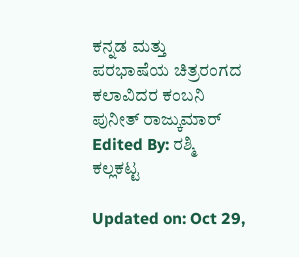ಕನ್ನಡ ಮತ್ತು ಪರಭಾಷೆಯ ಚಿತ್ರರಂಗದ ಕಲಾವಿದರ ಕಂಬನಿ
ಪುನೀತ್ ರಾಜ್ಕುಮಾರ್
Edited By: ರಶ್ಮಿ ಕಲ್ಲಕಟ್ಟ

Updated on: Oct 29,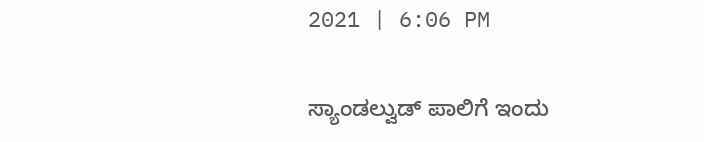2021 | 6:06 PM

ಸ್ಯಾಂಡಲ್ವುಡ್ ಪಾಲಿಗೆ ಇಂದು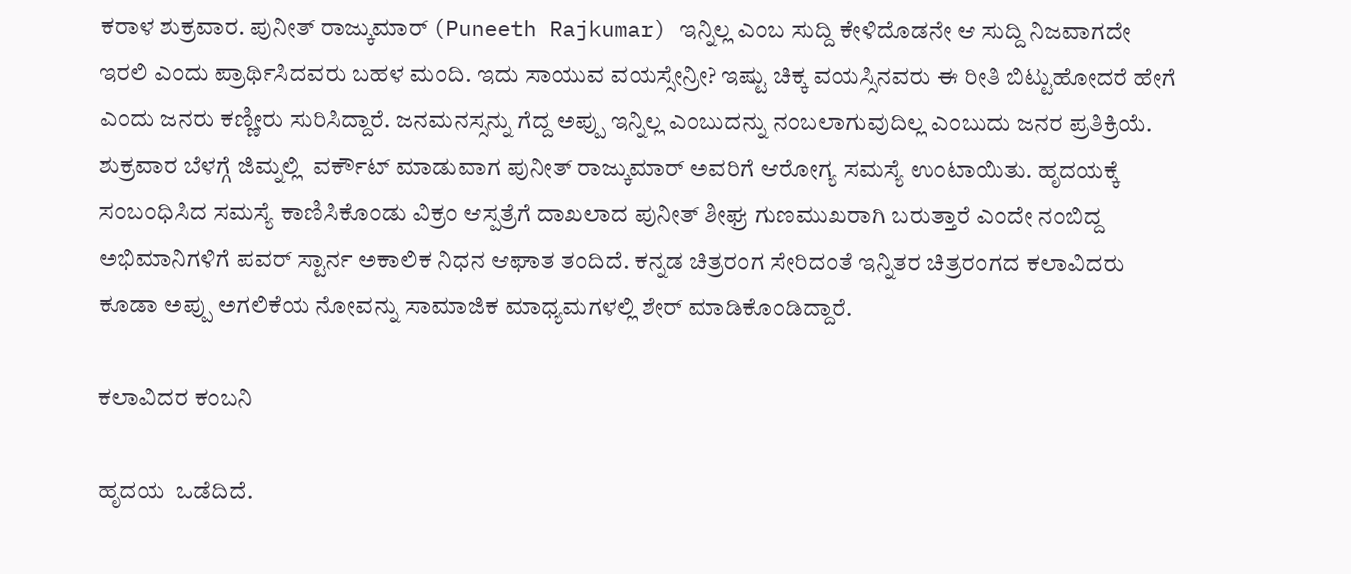ಕರಾಳ ಶುಕ್ರವಾರ. ಪುನೀತ್ ರಾಜ್ಕುಮಾರ್ (Puneeth Rajkumar) ಇನ್ನಿಲ್ಲ ಎಂಬ ಸುದ್ದಿ ಕೇಳಿದೊಡನೇ ಆ ಸುದ್ದಿ ನಿಜವಾಗದೇ ಇರಲಿ ಎಂದು ಪ್ರಾರ್ಥಿಸಿದವರು ಬಹಳ ಮಂದಿ. ಇದು ಸಾಯುವ ವಯಸ್ಸೇನ್ರೀ? ಇಷ್ಟು ಚಿಕ್ಕ ವಯಸ್ಸಿನವರು ಈ ರೀತಿ ಬಿಟ್ಟುಹೋದರೆ ಹೇಗೆ ಎಂದು ಜನರು ಕಣ್ಣೀರು ಸುರಿಸಿದ್ದಾರೆ. ಜನಮನಸ್ಸನ್ನು ಗೆದ್ದ ಅಪ್ಪು ಇನ್ನಿಲ್ಲ ಎಂಬುದನ್ನು ನಂಬಲಾಗುವುದಿಲ್ಲ ಎಂಬುದು ಜನರ ಪ್ರತಿಕ್ರಿಯೆ.   ಶುಕ್ರವಾರ ಬೆಳಗ್ಗೆ ಜಿಮ್ನಲ್ಲಿ  ವರ್ಕೌಟ್ ಮಾಡುವಾಗ ಪುನೀತ್ ರಾಜ್ಕುಮಾರ್ ಅವರಿಗೆ ಆರೋಗ್ಯ ಸಮಸ್ಯೆ ಉಂಟಾಯಿತು. ಹೃದಯಕ್ಕೆ ಸಂಬಂಧಿಸಿದ ಸಮಸ್ಯೆ ಕಾಣಿಸಿಕೊಂಡು ವಿಕ್ರಂ ಆಸ್ಪತ್ರೆಗೆ ದಾಖಲಾದ ಪುನೀತ್ ಶೀಘ್ರ ಗುಣಮುಖರಾಗಿ ಬರುತ್ತಾರೆ ಎಂದೇ ನಂಬಿದ್ದ ಅಭಿಮಾನಿಗಳಿಗೆ ಪವರ್ ಸ್ಟಾರ್ನ ಅಕಾಲಿಕ ನಿಧನ ಆಘಾತ ತಂದಿದೆ. ಕನ್ನಡ ಚಿತ್ರರಂಗ ಸೇರಿದಂತೆ ಇನ್ನಿತರ ಚಿತ್ರರಂಗದ ಕಲಾವಿದರು ಕೂಡಾ ಅಪ್ಪು ಅಗಲಿಕೆಯ ನೋವನ್ನು ಸಾಮಾಜಿಕ ಮಾಧ್ಯಮಗಳಲ್ಲಿ ಶೇರ್ ಮಾಡಿಕೊಂಡಿದ್ದಾರೆ.

ಕಲಾವಿದರ ಕಂಬನಿ

ಹೃದಯ  ಒಡೆದಿದೆ.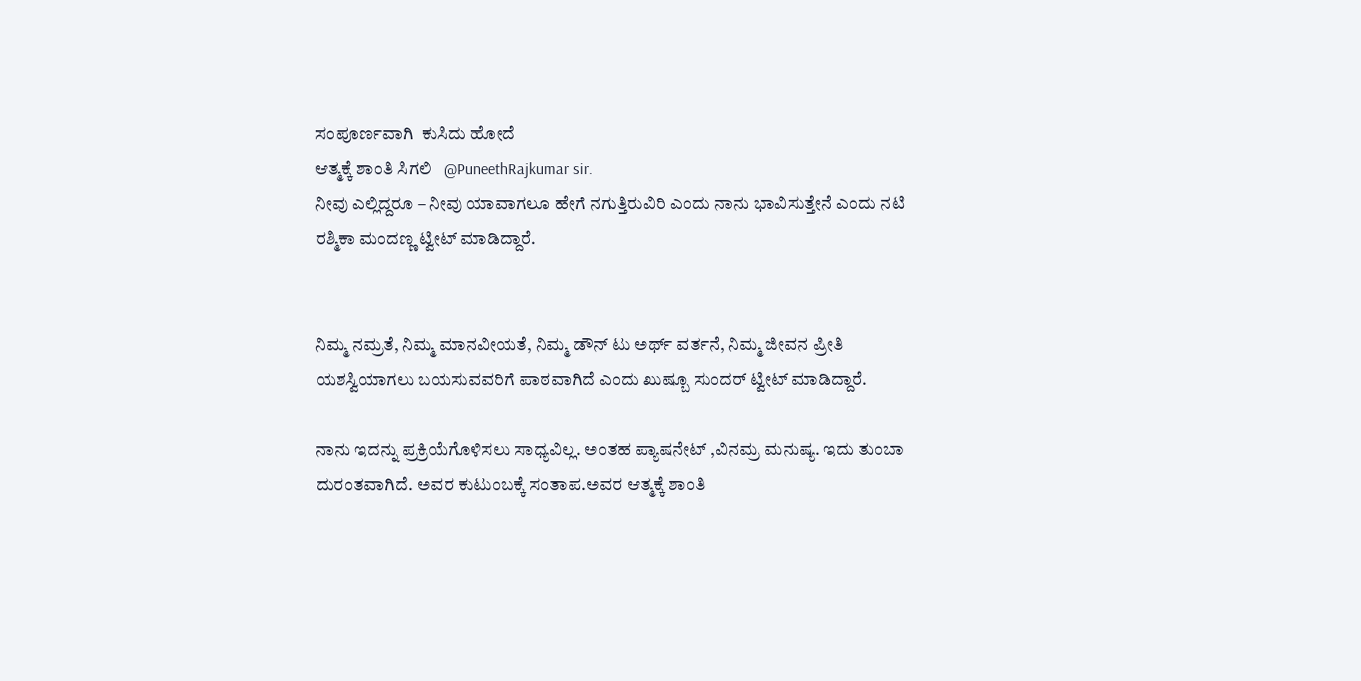ಸಂಪೂರ್ಣವಾಗಿ  ಕುಸಿದು ಹೋದೆ
ಆತ್ಮಕ್ಕೆ ಶಾಂತಿ ಸಿಗಲಿ   @PuneethRajkumar sir.
ನೀವು ಎಲ್ಲಿದ್ದರೂ – ನೀವು ಯಾವಾಗಲೂ ಹೇಗೆ ನಗುತ್ತಿರುವಿರಿ ಎಂದು ನಾನು ಭಾವಿಸುತ್ತೇನೆ ಎಂದು ನಟಿ  ರಶ್ಮಿಕಾ ಮಂದಣ್ಣ ಟ್ವೀಟ್ ಮಾಡಿದ್ದಾರೆ.


ನಿಮ್ಮ ನಮ್ರತೆ, ನಿಮ್ಮ ಮಾನವೀಯತೆ, ನಿಮ್ಮ ಡೌನ್ ಟು ಅರ್ಥ್ ವರ್ತನೆ, ನಿಮ್ಮ ಜೀವನ ಪ್ರೀತಿ ಯಶಸ್ವಿಯಾಗಲು ಬಯಸುವವರಿಗೆ ಪಾಠವಾಗಿದೆ ಎಂದು ಖುಷ್ಬೂ ಸುಂದರ್ ಟ್ವೀಟ್ ಮಾಡಿದ್ದಾರೆ.

ನಾನು ಇದನ್ನು ಪ್ರಕ್ರಿಯೆಗೊಳಿಸಲು ಸಾಧ್ಯವಿಲ್ಲ. ಅಂತಹ ಪ್ಯಾಷನೇಟ್ ,ವಿನಮ್ರ ಮನುಷ್ಯ. ಇದು ತುಂಬಾ ದುರಂತವಾಗಿದೆ. ಅವರ ಕುಟುಂಬಕ್ಕೆ ಸಂತಾಪ.ಅವರ ಆತ್ಮಕ್ಕೆ ಶಾಂತಿ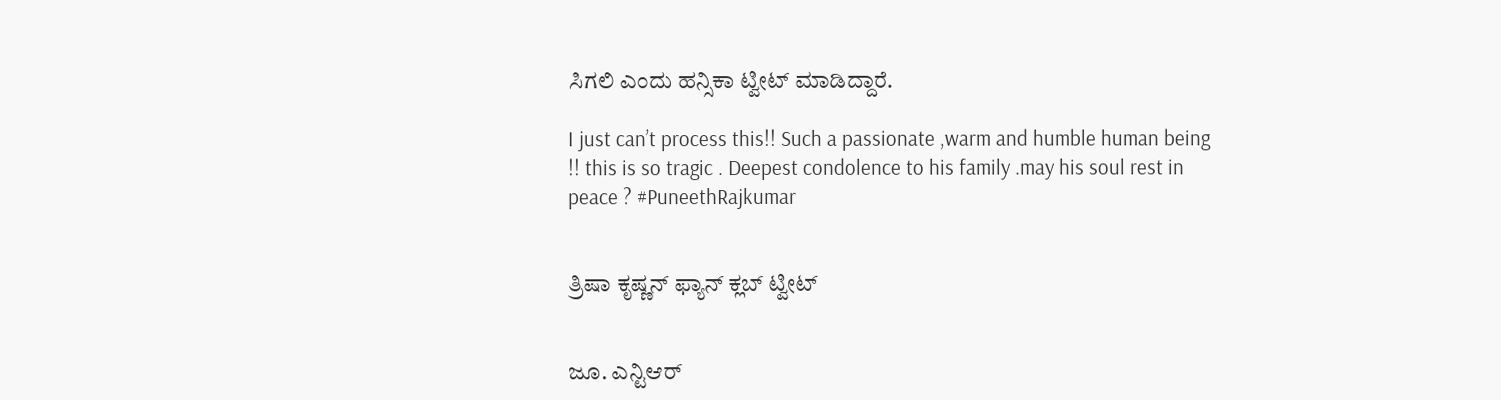ಸಿಗಲಿ ಎಂದು ಹನ್ಸಿಕಾ ಟ್ವೀಟ್ ಮಾಡಿದ್ದಾರೆ.

I just can’t process this!! Such a passionate ,warm and humble human being !! this is so tragic . Deepest condolence to his family .may his soul rest in peace ? #PuneethRajkumar


ತ್ರಿಷಾ ಕೃಷ್ಣನ್ ಫ್ಯಾನ್ ಕ್ಲಬ್ ಟ್ವೀಟ್


ಜೂ. ಎನ್ಟಿಆರ್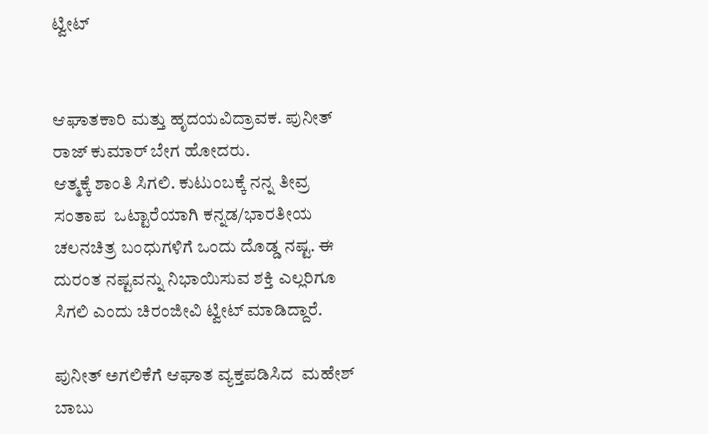ಟ್ವೀಟ್


ಆಘಾತಕಾರಿ ಮತ್ತು ಹೃದಯವಿದ್ರಾವಕ. ಪುನೀತ್ ರಾಜ್ ಕುಮಾರ್ ಬೇಗ ಹೋದರು.
ಆತ್ಮಕ್ಕೆ ಶಾಂತಿ ಸಿಗಲಿ. ಕುಟುಂಬಕ್ಕೆ ನನ್ನ ತೀವ್ರ  ಸಂತಾಪ  ಒಟ್ಟಾರೆಯಾಗಿ ಕನ್ನಡ/ಭಾರತೀಯ ಚಲನಚಿತ್ರ ಬಂಧುಗಳಿಗೆ ಒಂದು ದೊಡ್ಡ ನಷ್ಟ. ಈ ದುರಂತ ನಷ್ಟವನ್ನು ನಿಭಾಯಿಸುವ ಶಕ್ತಿ ಎಲ್ಲರಿಗೂ ಸಿಗಲಿ ಎಂದು ಚಿರಂಜೀವಿ ಟ್ವೀಟ್ ಮಾಡಿದ್ದಾರೆ.

ಪುನೀತ್ ಅಗಲಿಕೆಗೆ ಆಘಾತ ವ್ಯಕ್ತಪಡಿಸಿದ  ಮಹೇಶ್ ಬಾಬು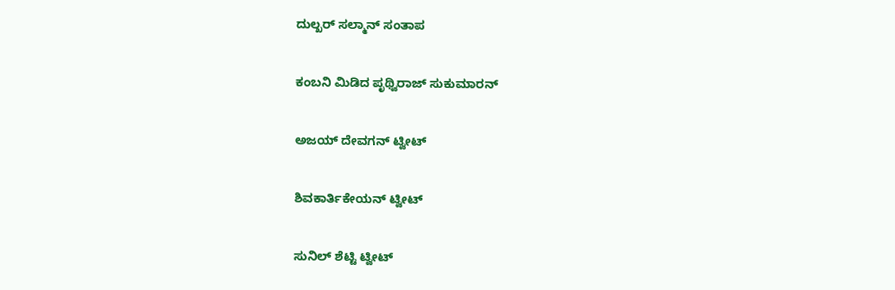ದುಲ್ಖರ್ ಸಲ್ಮಾನ್ ಸಂತಾಪ


ಕಂಬನಿ ಮಿಡಿದ ಪೃಥ್ವಿರಾಜ್ ಸುಕುಮಾರನ್


ಅಜಯ್ ದೇವಗನ್ ಟ್ವೀಟ್


ಶಿವಕಾರ್ತಿಕೇಯನ್ ಟ್ವೀಟ್


ಸುನಿಲ್ ಶೆಟ್ಟಿ ಟ್ವೀಟ್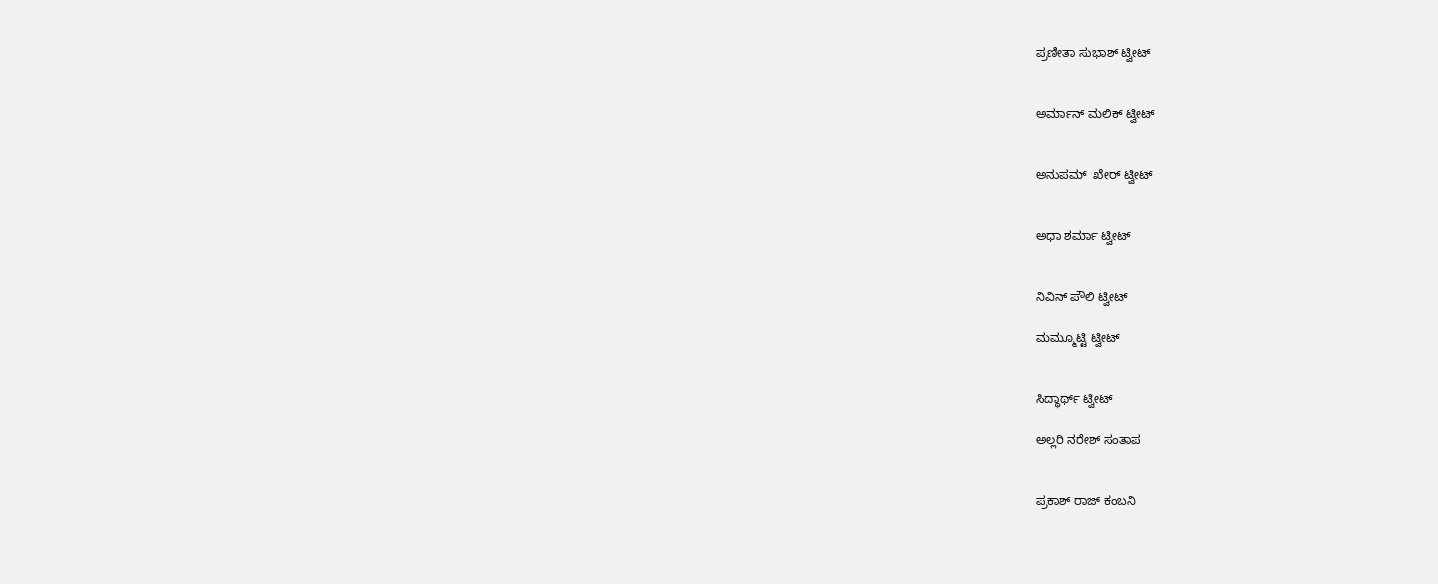ಪ್ರಣೀತಾ ಸುಭಾಶ್ ಟ್ವೀಟ್


ಅರ್ಮಾನ್ ಮಲಿಕ್ ಟ್ವೀಟ್


ಅನುಪಮ್  ಖೇರ್ ಟ್ವೀಟ್


ಅಧಾ ಶರ್ಮಾ ಟ್ವೀಟ್


ನಿವಿನ್ ಪೌಲಿ ಟ್ವೀಟ್

ಮಮ್ಮೂಟ್ಟಿ ಟ್ವೀಟ್


ಸಿದ್ಧಾರ್ಥ್ ಟ್ವೀಟ್

ಅಲ್ಲರಿ ನರೇಶ್ ಸಂತಾಪ


ಪ್ರಕಾಶ್ ರಾಜ್ ಕಂಬನಿ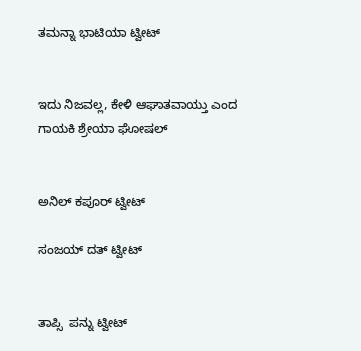ತಮನ್ನಾ ಭಾಟಿಯಾ ಟ್ವೀಟ್


ಇದು ನಿಜವಲ್ಲ, ಕೇಳಿ ಆಘಾತವಾಯ್ತು ಎಂದ ಗಾಯಕಿ ಶ್ರೇಯಾ ಘೋಷಲ್


ಅನಿಲ್ ಕಪೂರ್ ಟ್ವೀಟ್

ಸಂಜಯ್ ದತ್ ಟ್ವೀಟ್


ತಾಪ್ಸಿ  ಪನ್ನು ಟ್ವೀಟ್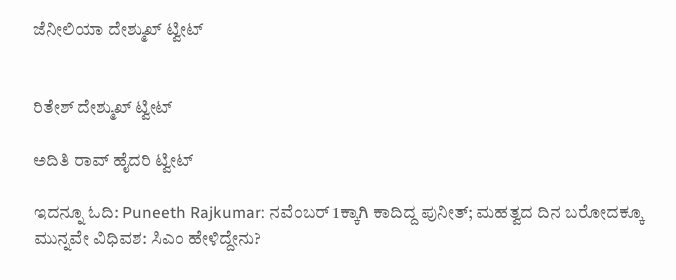ಜೆನೀಲಿಯಾ ದೇಶ್ಮುಖ್ ಟ್ವೀಟ್


ರಿತೇಶ್ ದೇಶ್ಮುಖ್ ಟ್ವೀಟ್

ಅದಿತಿ ರಾವ್ ಹೈದರಿ ಟ್ವೀಟ್

ಇದನ್ನೂ ಓದಿ: Puneeth Rajkumar: ನವೆಂಬರ್ 1ಕ್ಕಾಗಿ ಕಾದಿದ್ದ ಪುನೀತ್; ಮಹತ್ವದ ದಿನ ಬರೋದಕ್ಕೂ ಮುನ್ನವೇ ವಿಧಿವಶ: ಸಿಎಂ ಹೇಳಿದ್ದೇನು?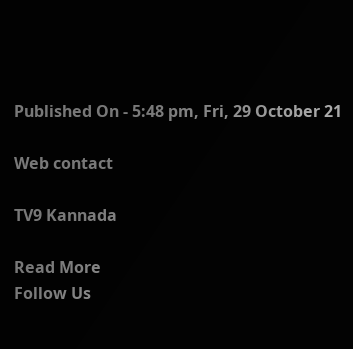Published On - 5:48 pm, Fri, 29 October 21

Web contact

TV9 Kannada

Read More
Follow Us